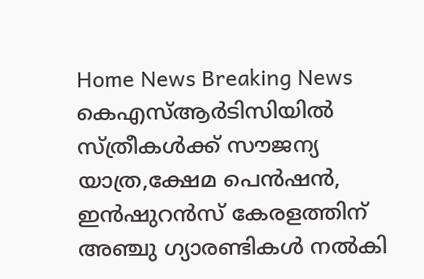Home News Breaking News കെഎസ്ആര്‍ടിസിയില്‍ സ്ത്രീകള്‍ക്ക് സൗജന്യ യാത്ര,ക്ഷേമ പെന്‍ഷന്‍, ഇന്‍ഷുറന്‍സ് കേരളത്തിന് അഞ്ചു ഗ്യാരണ്ടികള്‍ നല്‍കി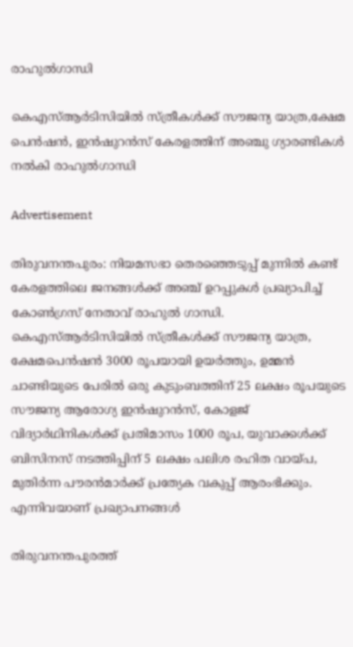രാഹുല്‍ഗാന്ധി

കെഎസ്ആര്‍ടിസിയില്‍ സ്ത്രീകള്‍ക്ക് സൗജന്യ യാത്ര,ക്ഷേമ പെന്‍ഷന്‍, ഇന്‍ഷുറന്‍സ് കേരളത്തിന് അഞ്ചു ഗ്യാരണ്ടികള്‍ നല്‍കി രാഹുല്‍ഗാന്ധി

Advertisement

തിരുവനന്തപുരം: നിയമസഭാ തെരഞ്ഞെടുപ്പ് മുന്നില്‍ കണ്ട് കേരളത്തിലെ ജനങ്ങള്‍ക്ക് അഞ്ച് ഉറപ്പുകള്‍ പ്രഖ്യാപിച്ച് കോണ്‍ഗ്രസ് നേതാവ് രാഹുല്‍ ഗാന്ധി. കെഎസ്ആര്‍ടിസിയില്‍ സ്ത്രീകള്‍ക്ക് സൗജന്യ യാത്ര, ക്ഷേമപെന്‍ഷന്‍ 3000 രൂപയായി ഉയര്‍ത്തും, ഉമ്മന്‍ ചാണ്ടിയുടെ പേരില്‍ ഒരു കുടുംബത്തിന് 25 ലക്ഷം രൂപയുടെ സൗജന്യ ആരോഗ്യ ഇന്‍ഷുറന്‍സ്, കോളജ് വിദ്യാര്‍ഥിനികൾ‍ക്ക് പ്രതിമാസം 1000 രൂപ, യുവാക്കള്‍ക്ക് ബിസിനസ് നടത്തിപ്പിന് 5 ലക്ഷം പലിശ രഹിത വായ്പ, മുതിർന്ന പൗരൻമാർക്ക് പ്രത്യേക വകുപ്പ് ആരംഭിക്കും. എന്നിവയാണ് പ്രഖ്യാപനങ്ങൾ

തിരുവനന്തപുരത്ത്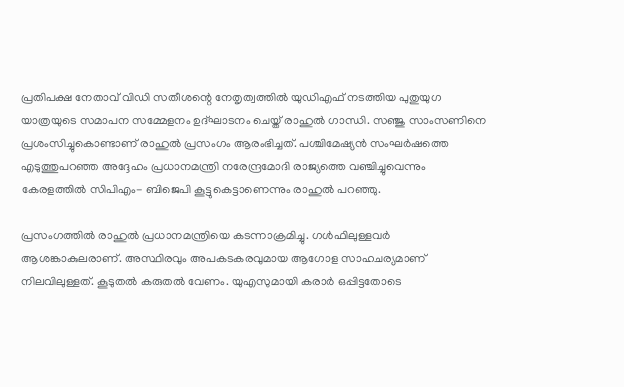പ്രതിപക്ഷ നേതാവ് വിഡി സതീശന്റെ നേതൃത്വത്തില്‍ യുഡിഎഫ് നടത്തിയ പുതുയുഗ യാത്രയുടെ സമാപന സമ്മേളനം ഉദ്ഘാടനം ചെയ്ത് രാഹുല്‍ ഗാന്ധി. സഞ്ജു സാംസണിനെ പ്രശംസിച്ചുകൊണ്ടാണ് രാഹുല്‍ പ്രസംഗം ആരംഭിച്ചത്. പശ്ചിമേഷ്യന്‍ സംഘര്‍ഷത്തെ എടുത്തുപറഞ്ഞ അദ്ദേഹം പ്രധാനമന്ത്രി നരേന്ദ്രമോദി രാജ്യത്തെ വഞ്ചിച്ചുവെന്നും കേരളത്തില്‍ സിപിഎം- ബിജെപി കൂട്ടുകെട്ടാണെന്നും രാഹുല്‍ പറഞ്ഞു.

പ്രസംഗത്തില്‍ രാഹുല്‍ പ്രധാനമന്ത്രിയെ കടന്നാക്രമിച്ചു. ഗള്‍ഫിലുള്ളവര്‍ ആശങ്കാകുലരാണ്. അസ്ഥിരവും അപകടകരവുമായ ആഗോള സാഹചര്യമാണ് നിലവിലുള്ളത്. കൂടുതല്‍ കരുതല്‍ വേണം. യുഎസുമായി കരാര്‍ ഒപ്പിട്ടതോടെ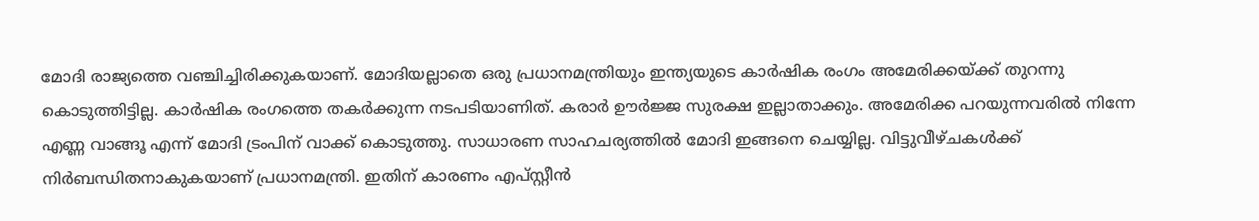മോദി രാജ്യത്തെ വഞ്ചിച്ചിരിക്കുകയാണ്. മോദിയല്ലാതെ ഒരു പ്രധാനമന്ത്രിയും ഇന്ത്യയുടെ കാര്‍ഷിക രംഗം അമേരിക്കയ്ക്ക് തുറന്നു കൊടുത്തിട്ടില്ല. കാര്‍ഷിക രംഗത്തെ തകര്‍ക്കുന്ന നടപടിയാണിത്. കരാര്‍ ഊര്‍ജ്ജ സുരക്ഷ ഇല്ലാതാക്കും. അമേരിക്ക പറയുന്നവരില്‍ നിന്നേ എണ്ണ വാങ്ങൂ എന്ന് മോദി ട്രംപിന് വാക്ക് കൊടുത്തു. സാധാരണ സാഹചര്യത്തില്‍ മോദി ഇങ്ങനെ ചെയ്യില്ല. വിട്ടുവീഴ്ചകള്‍ക്ക് നിര്‍ബന്ധിതനാകുകയാണ് പ്രധാനമന്ത്രി. ഇതിന് കാരണം എപ്സ്റ്റീന്‍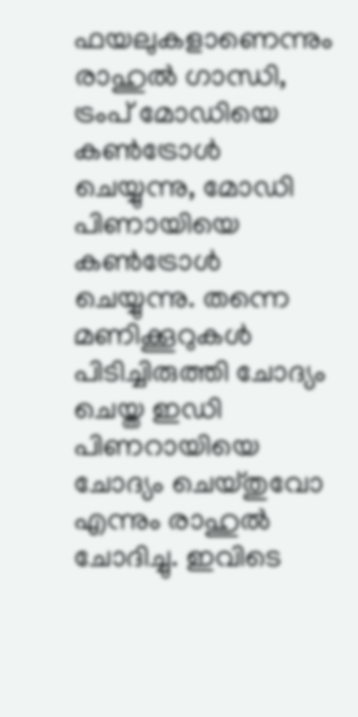ഫയലുകളാണെന്നും രാഹുല്‍ ഗാന്ധി, ട്രംപ് മോഡിയെ കണ്‍ട്രോള്‍ ചെയ്യുന്നു, മോഡി പിണായിയെ കണ്‍‍ട്രോള്‍ ചെയ്യുന്നു. തന്നെ മണിക്കൂറുകള്‍ പിടിച്ചിരുത്തി ചോദ്യം ചെയ്ത ഇഡി പിണറായിയെ ചോദ്യം ചെയ്തുവോ എന്നും രാഹുല്‍ ചോദിച്ചു. ഇവിടെ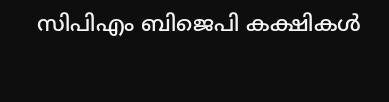സിപിഎം ബിജെപി കക്ഷികള്‍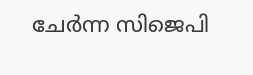ചേര്‍ന്ന സിജെപി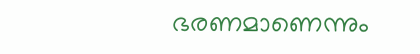ഭരണമാണെന്നും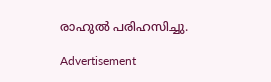രാഹുല്‍ പരിഹസിച്ചു.

Advertisement